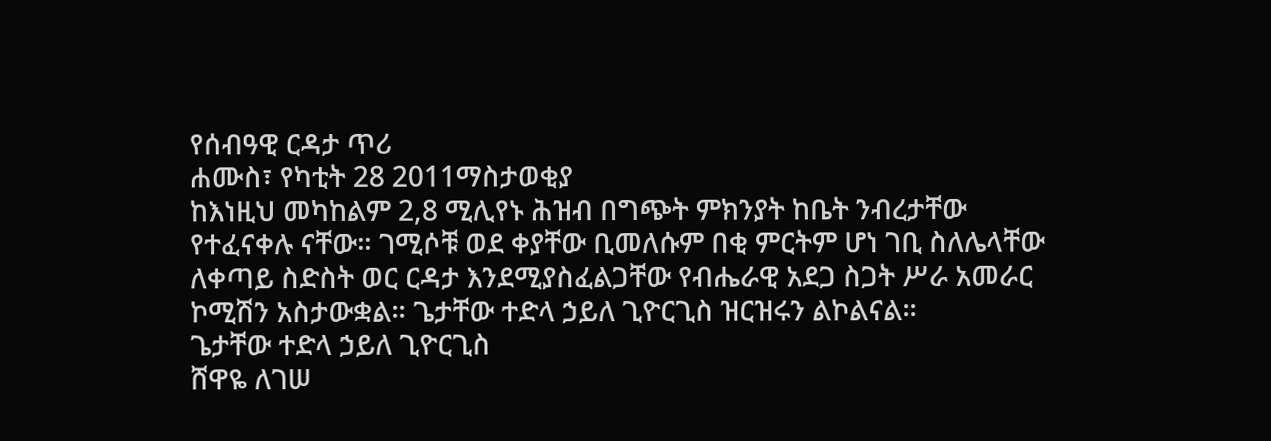የሰብዓዊ ርዳታ ጥሪ
ሐሙስ፣ የካቲት 28 2011ማስታወቂያ
ከእነዚህ መካከልም 2,8 ሚሊየኑ ሕዝብ በግጭት ምክንያት ከቤት ንብረታቸው የተፈናቀሉ ናቸው። ገሚሶቹ ወደ ቀያቸው ቢመለሱም በቂ ምርትም ሆነ ገቢ ስለሌላቸው ለቀጣይ ስድስት ወር ርዳታ እንደሚያስፈልጋቸው የብሔራዊ አደጋ ስጋት ሥራ አመራር ኮሚሽን አስታውቋል። ጌታቸው ተድላ ኃይለ ጊዮርጊስ ዝርዝሩን ልኮልናል።
ጌታቸው ተድላ ኃይለ ጊዮርጊስ
ሸዋዬ ለገሠ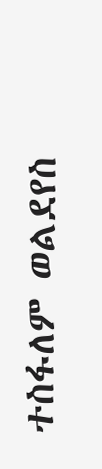ተስፋለም ወልደየስ